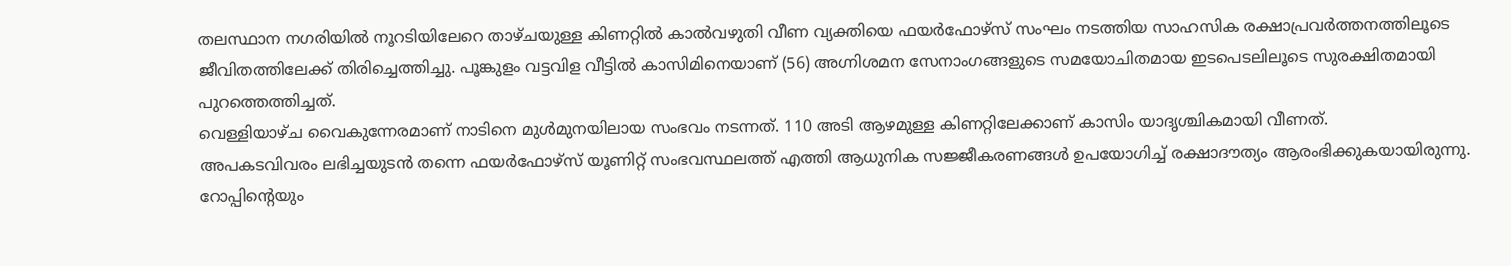തലസ്ഥാന നഗരിയിൽ നൂറടിയിലേറെ താഴ്ചയുള്ള കിണറ്റിൽ കാൽവഴുതി വീണ വ്യക്തിയെ ഫയർഫോഴ്സ് സംഘം നടത്തിയ സാഹസിക രക്ഷാപ്രവർത്തനത്തിലൂടെ ജീവിതത്തിലേക്ക് തിരിച്ചെത്തിച്ചു. പൂങ്കുളം വട്ടവിള വീട്ടിൽ കാസിമിനെയാണ് (56) അഗ്നിശമന സേനാംഗങ്ങളുടെ സമയോചിതമായ ഇടപെടലിലൂടെ സുരക്ഷിതമായി പുറത്തെത്തിച്ചത്.
വെള്ളിയാഴ്ച വൈകുന്നേരമാണ് നാടിനെ മുൾമുനയിലായ സംഭവം നടന്നത്. 110 അടി ആഴമുള്ള കിണറ്റിലേക്കാണ് കാസിം യാദൃശ്ചികമായി വീണത്.
അപകടവിവരം ലഭിച്ചയുടൻ തന്നെ ഫയർഫോഴ്സ് യൂണിറ്റ് സംഭവസ്ഥലത്ത് എത്തി ആധുനിക സജ്ജീകരണങ്ങൾ ഉപയോഗിച്ച് രക്ഷാദൗത്യം ആരംഭിക്കുകയായിരുന്നു. റോപ്പിന്റെയും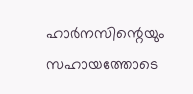ഹാർനസിന്റെയും സഹായത്തോടെ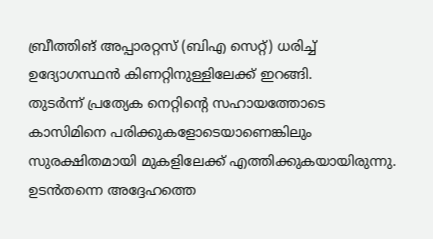ബ്രീത്തിങ് അപ്പാരറ്റസ് (ബിഎ സെറ്റ്) ധരിച്ച് ഉദ്യോഗസ്ഥൻ കിണറ്റിനുള്ളിലേക്ക് ഇറങ്ങി.
തുടർന്ന് പ്രത്യേക നെറ്റിന്റെ സഹായത്തോടെ കാസിമിനെ പരിക്കുകളോടെയാണെങ്കിലും സുരക്ഷിതമായി മുകളിലേക്ക് എത്തിക്കുകയായിരുന്നു. ഉടൻതന്നെ അദ്ദേഹത്തെ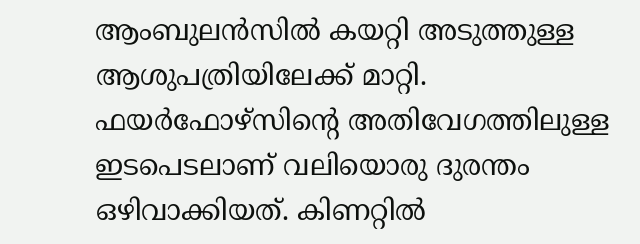ആംബുലൻസിൽ കയറ്റി അടുത്തുള്ള ആശുപത്രിയിലേക്ക് മാറ്റി.
ഫയർഫോഴ്സിന്റെ അതിവേഗത്തിലുള്ള ഇടപെടലാണ് വലിയൊരു ദുരന്തം ഒഴിവാക്കിയത്. കിണറ്റിൽ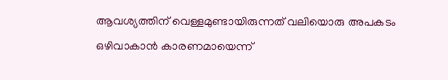ആവശ്യത്തിന് വെള്ളമുണ്ടായിരുന്നത് വലിയൊരു അപകടം ഒഴിവാകാൻ കാരണമായെന്ന്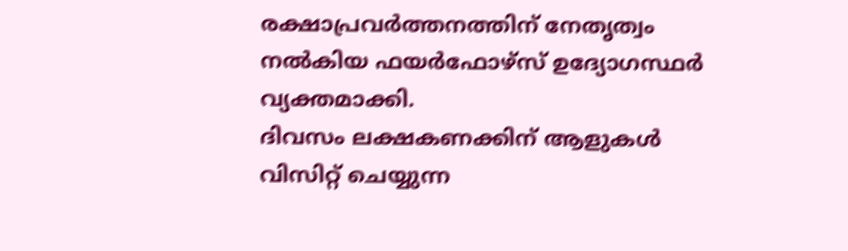രക്ഷാപ്രവർത്തനത്തിന് നേതൃത്വം നൽകിയ ഫയർഫോഴ്സ് ഉദ്യോഗസ്ഥർ വ്യക്തമാക്കി.
ദിവസം ലക്ഷകണക്കിന് ആളുകൾ വിസിറ്റ് ചെയ്യുന്ന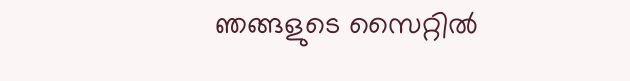ഞങ്ങളുടെ സൈറ്റിൽ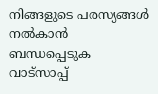നിങ്ങളുടെ പരസ്യങ്ങൾ നൽകാൻ ബന്ധപ്പെടുക വാട്സാപ്പ്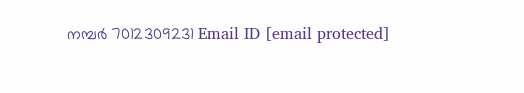നമ്പർ 7012309231 Email ID [email protected]